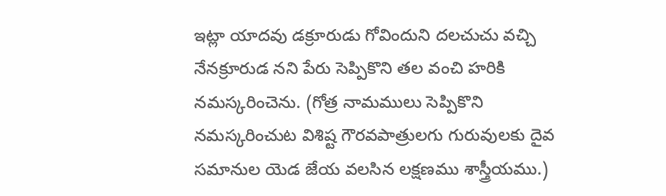ఇట్లా యాదవు డక్రూరుడు గోవిందుని దలచుచు వచ్చి నేనక్రూరుడ నని పేరు సెప్పికొని తల వంచి హరికి నమస్కరించెను. (గోత్ర నామములు సెప్పికొని నమస్కరించుట విశిష్ట గౌరవపాత్రులగు గురువులకు దైవ సమానుల యెడ జేయ వలసిన లక్షణము శాస్త్రీయము.)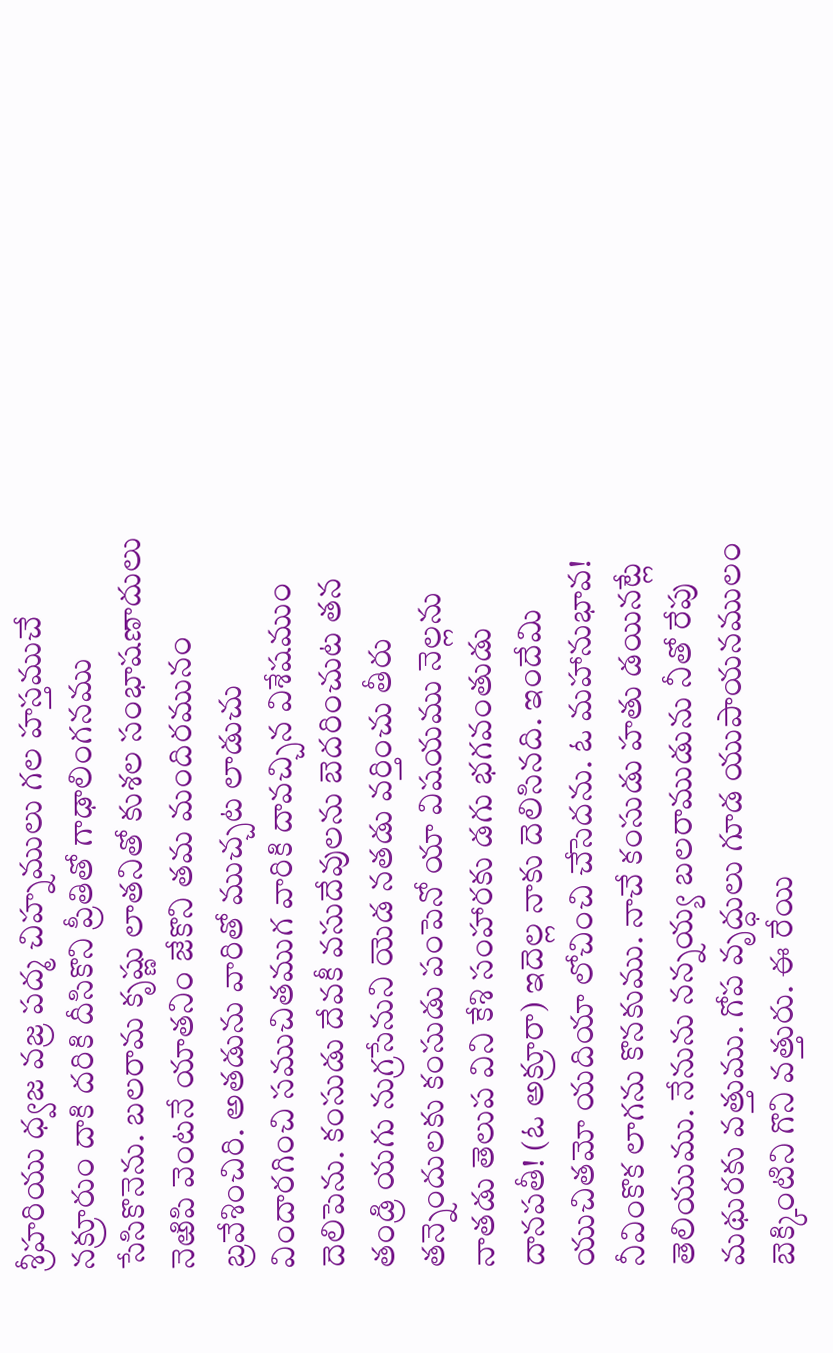శ్రీహరియు ధ్వజ వజ్ర పద్మ చిహ్నములు గల హస్తముచే నక్రూరుం దాకి దరికి దీసికొని ప్రీతితో గాఢాలింగనము సేసికొనెను. బలరామ కృష్ణు లాతనితో కుశల సంభాషణాదులు నెఱిపి వెంటనే యాతనిం జేకొని తమ మందిరమునం బ్రవేశించిరి. అతడును వారితో ముచ్చట లాడుచు విందారగించి సముచితముగ వారికి దావచ్చిన విశేషముం దెలిపెను. కంసుడు దేవకీ వసుదేవులను బెదరించుట తన తండ్రి యగు నుగ్రసేనుని యెడ నతడు వర్తించు తీరు తన్నెందులకు కంసుడు పంపెనో యా విషయము నెల్లను నాతడు తెలుప విని కేశి సంహారకు డగు భగవంతుడు దానపతీ! (ఓ అక్రూరా) ఇదెల్ల నాకు దెలిసినది. ఇందేమి యుచితమో యదియా లోచించి చేసెదను. ఓ మహానుభావ! నీవింకొక లాగను కొనకుము. నాచే కంసుడు హతు డయినట్లే తెలియుము. నేనును నన్నయ్య బలరాముడును నీతో రేపు మథురకు వత్తుము. గోప వృద్ధులు గూడ యుపాయనములం బెక్కింటిని గొని వత్తురు. ఈ రేయి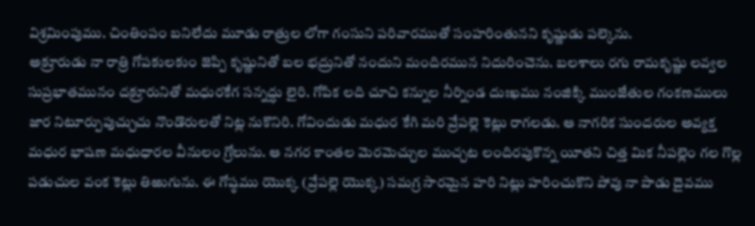విశ్రమింపుము. చింతింపం బనిలేదు మూడు రాత్రుల లోగా గంసుని పరివారముతో సంహరింతునని కృష్ణుడు పల్కెను.
అక్రూరుడు నా రాత్రి గోపకులకుం జెప్పి కృష్ణునితో బల భద్రునితో నందుని మందిరమున నిదురించెను. బలశాలు రగు రామకృష్ణు లవ్వల సుప్రభాతమునం దక్రూరునితో మధురకేగ సన్నద్ధు లైరి. గోపిక లది చూచి కన్నుల నీర్నిండ దుఃఖము నంజిక్కి ముంజేతుల గంకణములు జార నిటూర్పుపుచ్చుచు నొండొరులతో నిట్ల నుకొనిరి. గోవిందుడు మధుర కేగి మరి వ్రేపల్లె కెట్లు రాగలడు. ఆ నాగరిక సుందరుల అవ్యక్త మధుర భాషణ మధుధారల వీనులం గ్రోలును. ఆ నగర కాంతల మెరమెచ్చుల ముచ్చట లందిరపుకొన్న యీతని చిత్త మిక నీపల్లెం గల గొల్ల పడుచుల వంక కెట్లు తిఱుగును. ఈ గోష్ఠము యొక్క (వ్రేపల్లె యొక్క) సమగ్ర సారమైన హరి నిట్లు హరించుకొని పోవు నా పాడు దైవము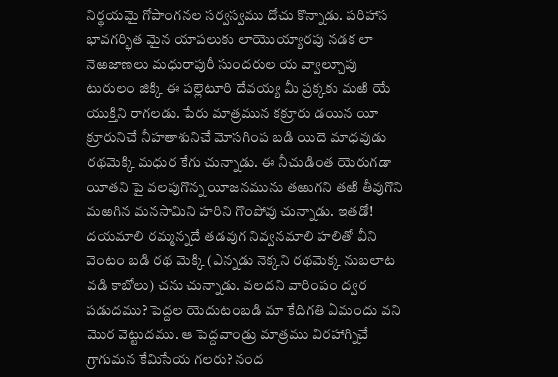నిర్థయమై గోపాంగనల సర్వస్వము దోచు కొన్నాడు. పరిహాస భావగర్భిత మైన యాపలుకు లాయొయ్యారపు నడక లా నెఱజాణలు మధురాపురీ సుందరుల య వ్వాల్చూపు టురులం జిక్కి ఈ పల్లెటూరి దేవయ్య మీ ప్రక్కకు మఱి యే యుక్తిని రాగలడు. పేరు మాత్రమున కక్రూరు డయిన యీ క్రూరునిచే నీహతాశునిచే మోసగింప బడి యిదె మాధవుడు రథమెక్కి మధుర కేగు చున్నాడు. ఈ నీచుడింత యెరుగడా యీతని పై వలపుగొన్న యీజనమును తఱుగని తఱి తీవుగొని మఱగిన మనసామిని హరిని గొంపోవు చున్నాడు. ఇతడో! దయమాలి రమ్మన్నదే తడవుగ నివ్వనమాలి హలితో వీని వెంటం బడి రథ మెక్కి (ఎన్నడు నెక్కని రథమెక్క నుబలాట వడి కాబోలు) చను చున్నాడు. వలదని వారింపం ద్వర పడుదము? పెద్దల యెదుటంబడి మా కేదిగతి ఏమందు వని మొర వెట్టుదము. ఆ పెద్దవాండ్రు మాత్రము విరహాగ్నిచే గ్రాగుమన కేమిసేయ గలరు? నంద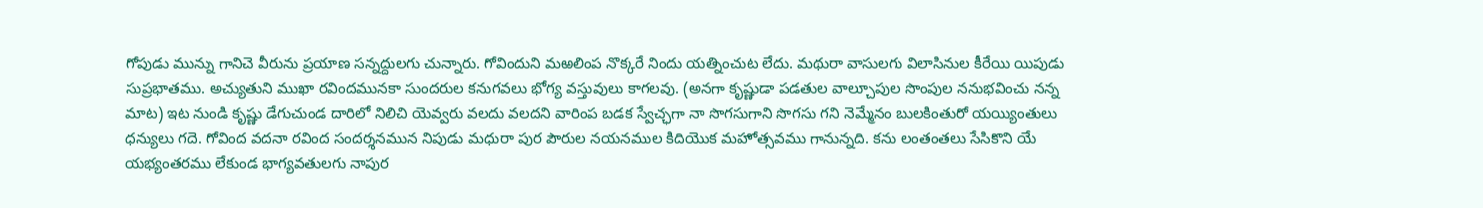గోపుడు మున్ను గానిచె వీరును ప్రయాణ సన్నద్దులగు చున్నారు. గోవిందుని మఱలింప నొక్కరే నిందు యత్నించుట లేదు. మథురా వాసులగు విలాసినుల కీరేయి యిపుడు సుప్రభాతము. అచ్యుతుని ముఖా రవిందమునకా సుందరుల కనుగవలు భోగ్య వస్తువులు కాగలవు. (అనగా కృష్ణుడా పడతుల వాల్చూపుల సొంపుల ననుభవించు నన్న మాట) ఇట నుండి కృష్ణు డేగుచుండ దారిలో నిలిచి యెవ్వరు వలదు వలదని వారింప బడక స్వేచ్ఛగా నా సొగసుగాని సొగసు గని నెమ్మేనం బులకింతురో యయ్యింతులు ధన్యులు గదె. గోవింద వదనా రవింద సందర్శనమున నిపుడు మధురా పుర పౌరుల నయనముల కిదియొక మహోత్సవము గానున్నది. కను లంతంతలు సేసికొని యే యభ్యంతరము లేకుండ భాగ్యవతులగు నాపుర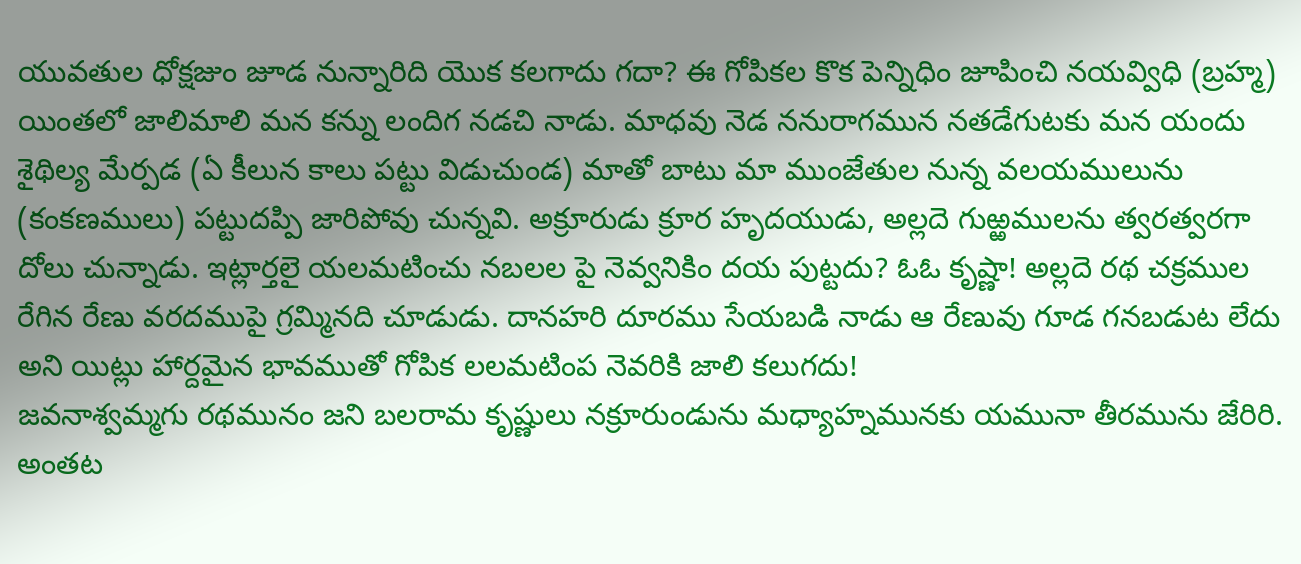యువతుల ధోక్షజుం జూడ నున్నారిది యొక కలగాదు గదా? ఈ గోపికల కొక పెన్నిధిం జూపించి నయవ్విధి (బ్రహ్మ) యింతలో జాలిమాలి మన కన్ను లందిగ నడచి నాడు. మాధవు నెడ ననురాగమున నతడేగుటకు మన యందు శైథిల్య మేర్పడ (ఏ కీలున కాలు పట్టు విడుచుండ) మాతో బాటు మా ముంజేతుల నున్న వలయములును (కంకణములు) పట్టుదప్పి జారిపోవు చున్నవి. అక్రూరుడు క్రూర హృదయుడు, అల్లదె గుఱ్ఱములను త్వరత్వరగా దోలు చున్నాడు. ఇట్లార్తలై యలమటించు నబలల పై నెవ్వనికిం దయ పుట్టదు? ఓఓ కృష్ణా! అల్లదె రథ చక్రముల రేగిన రేణు వరదముపై గ్రమ్మినది చూడుడు. దానహరి దూరము సేయబడి నాడు ఆ రేణువు గూడ గనబడుట లేదు అని యిట్లు హార్దమైన భావముతో గోపిక లలమటింప నెవరికి జాలి కలుగదు!
జవనాశ్వమ్మగు రథమునం జని బలరామ కృష్ణులు నక్రూరుండును మధ్యాహ్నమునకు యమునా తీరమును జేరిరి. అంతట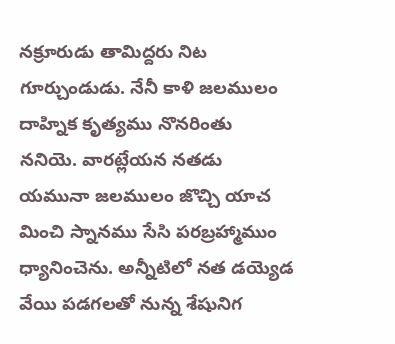నక్రూరుడు తామిద్దరు నిట గూర్చుండుడు. నేనీ కాళి జలములం దాహ్నిక కృత్యము నొనరింతు ననియె. వారట్లేయన నతడు యమునా జలములం జొచ్చి యాచ మించి స్నానము సేసి పరబ్రహ్మాముం ధ్యానించెను. అన్నీటిలో నత డయ్యెడ వేయి పడగలతో నున్న శేషునిగ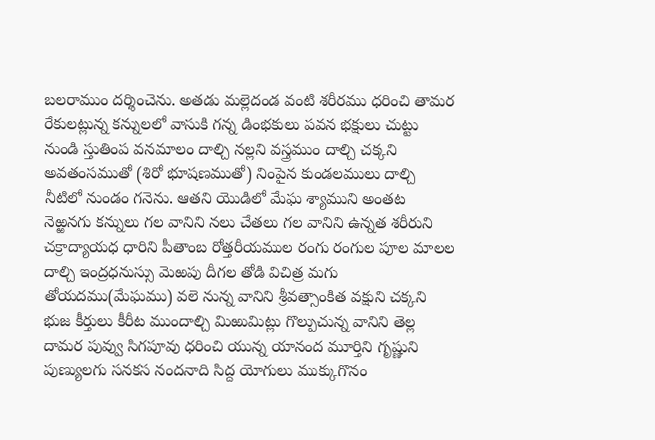బలరాముం దర్శించెను. అతడు మల్లెదండ వంటి శరీరము ధరించి తామర రేకులట్లున్న కన్నులలో వాసుకి గన్న డింభకులు పవన భక్షులు చుట్టు నుండి స్తుతింప వనమాలం దాల్చి నల్లని వస్త్రముం దాల్చి చక్కని అవతంసముతో (శిరో భూషణముతో) నింపైన కుండలములు దాల్చి నీటిలో నుండం గనెను. ఆతని యొడిలో మేఘ శ్యాముని అంతట నెఱ్ఱనగు కన్నులు గల వానిని నలు చేతలు గల వానిని ఉన్నత శరీరుని చక్రాద్యాయధ ధారిని పీతాంబ రోత్తరీయముల రంగు రంగుల పూల మాలల దాల్చి ఇంద్రధనుస్సు మెఱపు దీగల తోడి విచిత్ర మగు తోయదము(మేఘము) వలె నున్న వానిని శ్రీవత్సాంకిత వక్షుని చక్కని భుజ కీర్తులు కీరీట ముందాల్చి మిఱుమిట్లు గొల్పుచున్న వానిని తెల్ల దామర పువ్వు సిగపూవు ధరించి యున్న యానంద మూర్తిని గృష్ణుని పుణ్యులగు సనకస నందనాది సిద్ద యోగులు ముక్కుగొనం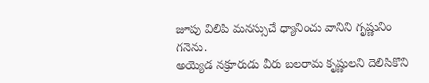జూపు విలిపి మనస్సుచే ధ్యానించు వానిని గృష్ణునిం గనెను.
అయ్యెడ నక్రూరుడు వీరు బలరామ కృష్ణులని దెలిసికొని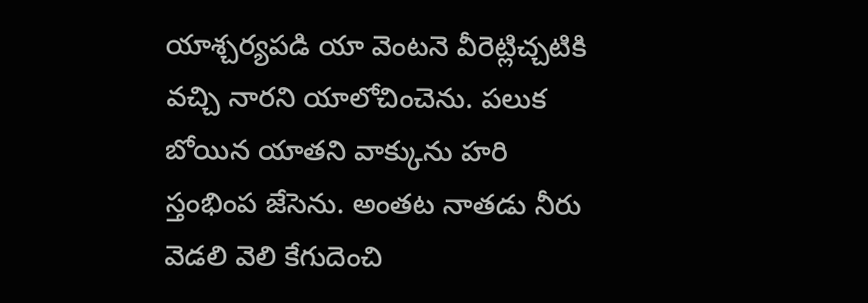యాశ్చర్యపడి యా వెంటనె వీరెట్లిచ్చటికి వచ్చి నారని యాలోచించెను. పలుక బోయిన యాతని వాక్కును హరి స్తంభింప జేసెను. అంతట నాతడు నీరు వెడలి వెలి కేగుదెంచి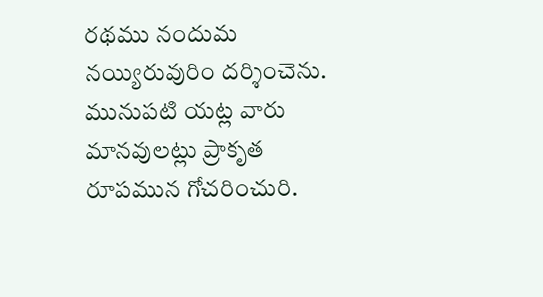రథము నందుమ నయ్యిరువురిం దర్శించెను. మునుపటి యట్ల వారు మానవులట్లు ప్రాకృత రూపమున గోచరించురి.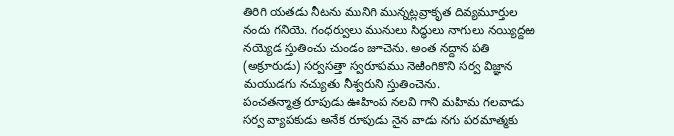తిరిగి యతడు నీటను మునిగి మున్నట్లవ్రాకృత దివ్యమూర్తుల నందు గనియె. గంధర్వులు మునులు సిద్ధులు నాగులు నయ్యిద్దఱ నయ్యెడ స్తుతించు చుండం జూచెను. అంత నద్దాన పతి (అక్రూరుడు) సర్వసత్తా స్వరూపము నెఱింగికొని సర్వ విజ్ఞాన మయుడగు నచ్యుతు నీశ్వరుని స్తుతించెను.
పంచతన్మాత్ర రూపుడు ఊహింప నలవి గాని మహిమ గలవాడు సర్వ వ్యాపకుడు అనేక రూపుడు నైన వాడు నగు పరమాత్మకు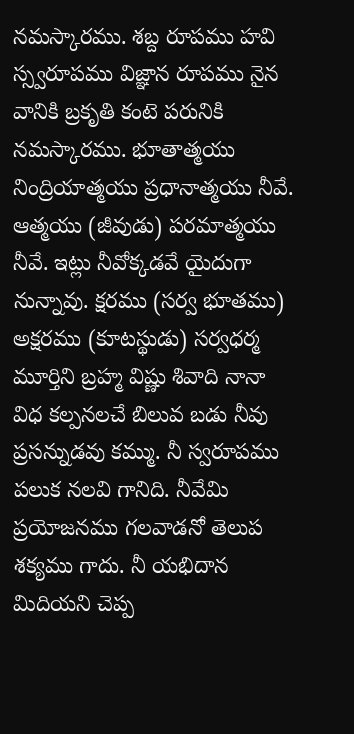నమస్కారము. శబ్ద రూపము హవి స్స్వరూపము విజ్ఞాన రూపము నైన వానికి బ్రకృతి కంటె పరునికి నమస్కారము. భూతాత్మయు నింద్రియాత్మయు ప్రధానాత్మయు నీవే. ఆత్మయు (జీవుడు) పరమాత్మయు నీవే. ఇట్లు నీవోక్కడవే యైదుగా నున్నావు. క్షరము (సర్వ భూతము) అక్షరము (కూటస్థుడు) సర్వధర్మ మూర్తిని బ్రహ్మ విష్ణు శివాది నానా విధ కల్పనలచే బిలువ బడు నీవు ప్రసన్నుడవు కమ్ము. నీ స్వరూపము పలుక నలవి గానిది. నీవేమి ప్రయోజనము గలవాడనో తెలుప శక్యము గాదు. నీ యభిదాన మిదియని చెప్ప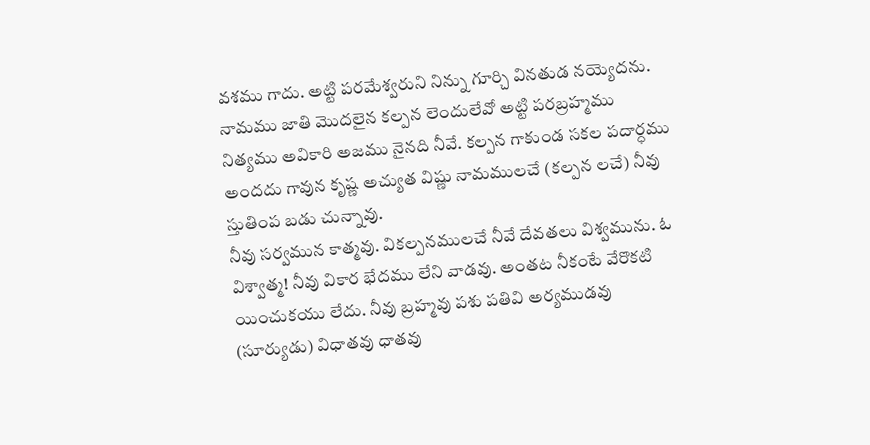వశము గాదు. అట్టి పరమేశ్వరుని నిన్ను గూర్చి వినతుడ నయ్యెదను. నామము జాతి మొదలైన కల్పన లెందులేవో అట్టి పరబ్రహ్మము నిత్యము అవికారి అజము నైనది నీవే. కల్పన గాకుండ సకల పదార్ధము అందదు గావున కృష్ణ అచ్యుత విష్ణు నామములచే (కల్పన లచే) నీవు స్తుతింప బడు చున్నావు.
నీవు సర్వమున కాత్మవు. వికల్పనములచే నీవే దేవతలు విశ్వమును. ఓ విశ్వాత్మ! నీవు వికార భేదము లేని వాడవు. అంతట నీకంటే వేరొకటి యించుకయు లేదు. నీవు బ్రహ్మవు పశు పతివి అర్యముడవు (సూర్యుడు) విధాతవు ధాతవు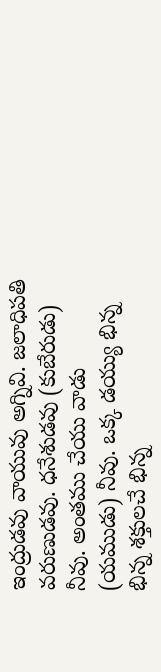ఇంద్రుడవు వాయువు అగ్నివి. జలాధిపతి వరుణుడవు. ధనేశుడవు (కుబేరుడు) నీవు. అంతము చేయు వాడు (యముడు) నీవు. ఒక్క డయ్యు భిన్న భిన్న శక్తులచే భిన్న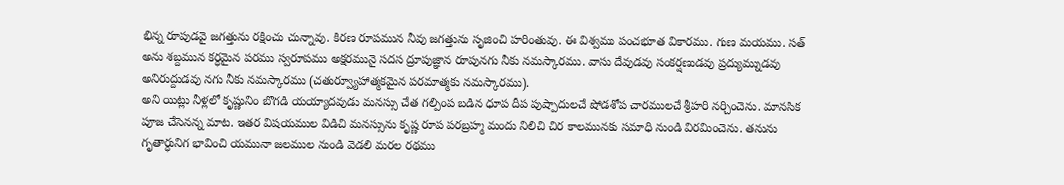భిన్న రూపుడవై జగత్తును రక్షించు చున్నావు. కిరణ రూపమున నీవు జగత్తును సృజించి హరింతువు. ఈ విశ్వము పంచభూత వికారము. గుణ మయము. సత్ అను శబ్దమున కర్ధమైన పరము స్వరూపము అక్షరమునై సదస ద్రూపుజ్ఞాన రూపునగు నీకు నమస్కారము. వాసు దేవుడవు సంకర్షణుడవు ప్రద్యుమ్నుడవు అనిరుద్దుడవు నగు నీకు నమస్కారము (చతుర్వ్యూహాత్మకమైన పరమాత్మకు నమస్కారము).
అని యిట్లు నీళ్లలో కృష్ణునిం బొగడి యయ్యాదవుడు మనస్సు చేత గల్పింప బడిన ధూప దీప పుష్పాదులచే షోడశోప చారములచే శ్రీహరి నర్చించెను. మానసిక పూజ చేసెనన్న మాట. ఇతర విషయముల విడిచి మనస్సును కృష్ణ రూప పరబ్రహ్మ మందు నిలిచి చిర కాలమునకు సమాధి నుండి విరమించెను. తనును గృతార్ధునిగ భావించి యమునా జలముల నుండి వెడలి మరల రథము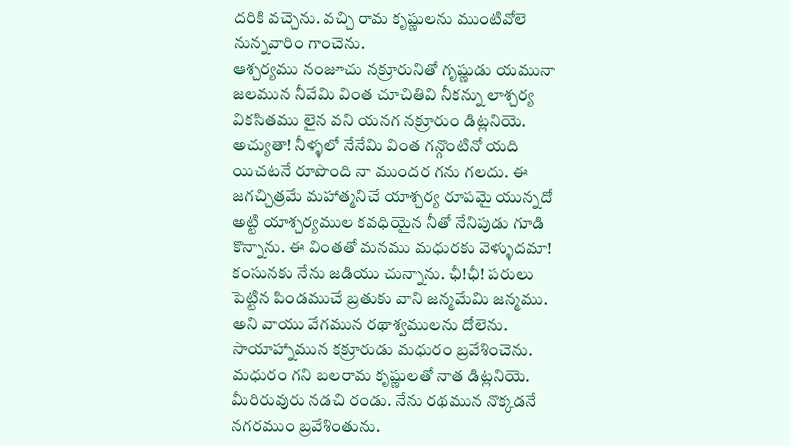దరికి వచ్చెను. వచ్చి రామ కృష్ణులను ముంటివోలె నున్నవారిం గాంచెను.
ఆశ్చర్యము నంజూచు నక్రూరునితో గృష్ణుడు యమునా జలమున నీవేమి వింత చూచితివి నీకన్ను లాశ్చర్య వికసితము లైన వని యనగ నక్రూరుం డిట్లనియె.
అచ్యుతా! నీళ్ళలో నేనేమి వింత గన్గొంటినో యది యిచటనే రూపొంది నా ముందర గను గలదు. ఈ జగచ్చిత్రమే మహాత్మనిచే యాశ్చర్య రూపమై యున్నదో అట్టి యాశ్చర్యముల కవధియైన నీతో నేనిపుడు గూడి కొన్నాను. ఈ వింతతో మనము మధురకు వెళ్ళుదమా! కంసునకు నేను జడియు చున్నాను. ఛీ!ఛీ! పరులు పెట్టిన పిండముచే బ్రతుకు వాని జన్మమేమి జన్మము.
అని వాయు వేగమున రథాశ్వములను దోలెను. సాయాహ్నామున కక్రూరుడు మధురం బ్రవేశించెను. మధురం గని బలరామ కృష్ణులతో నాత డిట్లనియె.
మీరిరువురు నడచి రండు. నేను రథమున నొక్కడనే నగరముం బ్రవేశింతును.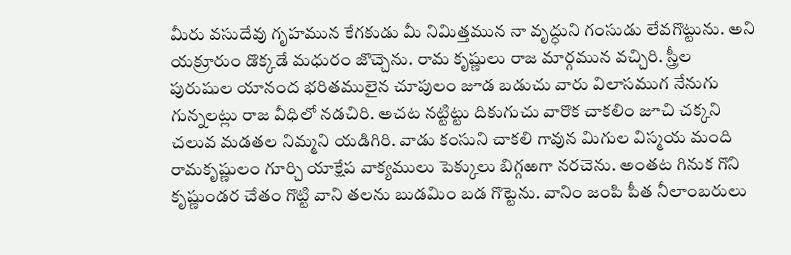మీరు వసుదేవు గృహమున కేగకుడు మీ నిమిత్తమున నా వృద్ధుని గంసుడు లేవగొట్టును. అని యక్రూరుం డొక్కడే మధురం జొచ్చెను. రామ కృష్ణులు రాజ మార్గమున వచ్చిరి. స్త్రీల పురుషుల యానంద భరితములైన చూపులం జూడ బడుచు వారు విలాసముగ నేనుగు గున్నలట్లు రాజ వీధిలో నడచిరి. అచట నట్టిట్టు దికుగుచు వారొక చాకలిం జూచి చక్కని చలువ మడతల నిమ్మని యడిగిరి. వాడు కంసుని చాకలి గావున మిగుల విస్మయ మంది రామకృష్ణులం గూర్చి యాక్షేప వాక్యములు పెక్కులు బిగ్గఱగా నరచెను. అంతట గినుక గొని కృష్ణుండర చేతం గొట్టి వాని తలను బుడమిం బడ గొట్టెను. వానిం జంపి పీత నీలాంబరులు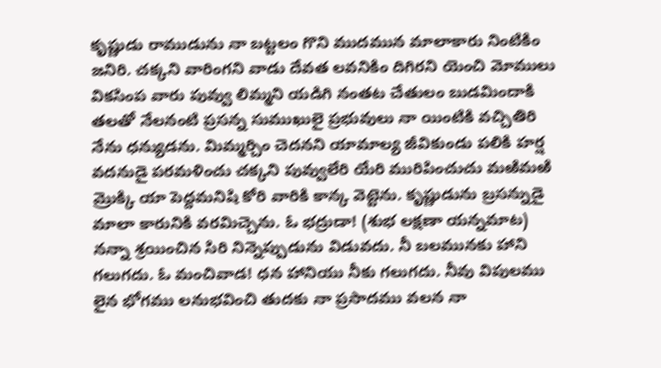కృష్ణుడు రాముడును నా బట్టలం గొని ముదమున మాలాకారు నింటికిం జనిరి. చక్కని వారింగని వాడు దేవత లవనికిం దిగిరని యెంచి మోములు వికసింప వారు పువ్వు లిమ్మని యడిగి నంతట చేతులం బుడమిందాకి తలతో నేలనంటి ప్రసన్న సుముఖులై ప్రభువులు నా యింటికి వచ్చితిరి నేను ధన్యుడను. మిమ్మర్చిం చెదనని యామాల్య జీవికుండు పలికి హర్ష వదనుడై పరమళించు చక్కని పువ్వులేరి యేరి మురిపించుచు మఱిమఱి మ్రొక్కి యా పెద్దమనిషి కోరి వారికి కాన్క వెట్టెను. కృష్ణుడును బ్రసన్నుడై మాలా కారునికి వరమిచ్చెను. ఓ భద్రుడా! (శుభ లక్షణా యన్నమాట) నన్నా శ్రయించిన సిరి నిన్నెప్పుడును విడువదు. నీ బలమునకు హాని గలుగదు. ఓ మంచివాడ! ధన హానియు నీకు గలుగదు. నీవు విపులము లైన భోగము లనుభవించి తుదకు నా ప్రసాదము వలన నా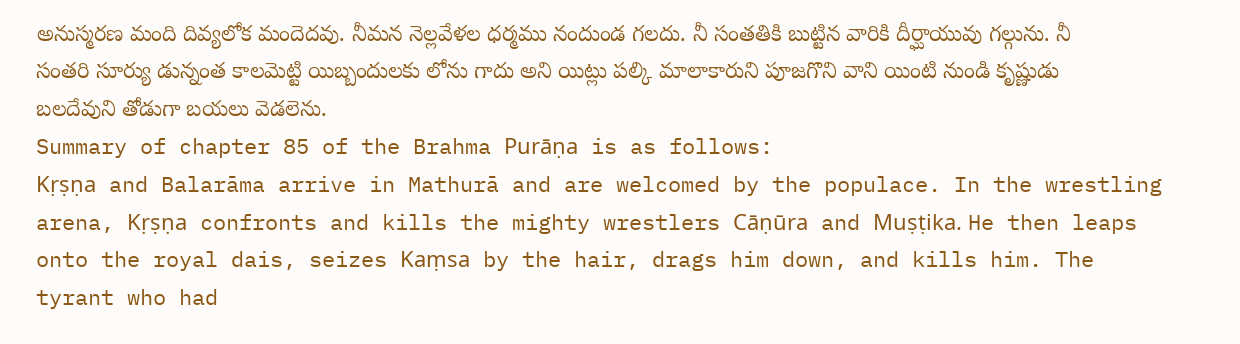అనుస్మరణ మంది దివ్యలోక మందెదవు. నీమన నెల్లవేళల ధర్మము నందుండ గలదు. నీ సంతతికి బుట్టిన వారికి దీర్ఘాయువు గల్గును. నీ సంతరి సూర్యు డున్నంత కాలమెట్టి యిబ్బందులకు లోను గాదు అని యిట్లు పల్కి మాలాకారుని పూజగొని వాని యింటి నుండి కృష్ణుడు బలదేవుని తోడుగా బయలు వెడలెను.
Summary of chapter 85 of the Brahma Purāṇa is as follows:
Kṛṣṇa and Balarāma arrive in Mathurā and are welcomed by the populace. In the wrestling arena, Kṛṣṇa confronts and kills the mighty wrestlers Cāṇūra and Muṣṭika. He then leaps onto the royal dais, seizes Kaṃsa by the hair, drags him down, and kills him. The tyrant who had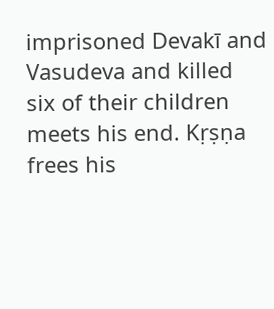imprisoned Devakī and Vasudeva and killed six of their children meets his end. Kṛṣṇa frees his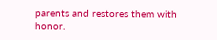parents and restores them with honor.